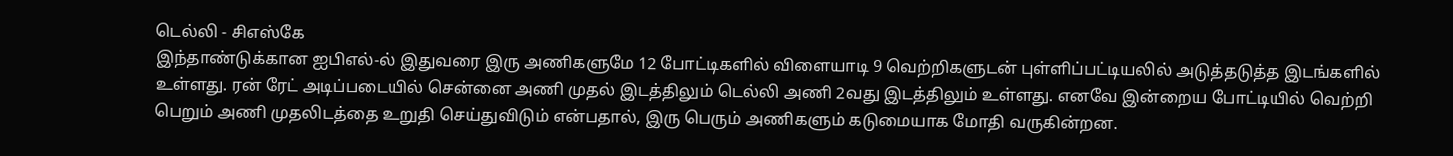டெல்லி - சிஎஸ்கே
இந்தாண்டுக்கான ஐபிஎல்-ல் இதுவரை இரு அணிகளுமே 12 போட்டிகளில் விளையாடி 9 வெற்றிகளுடன் புள்ளிப்பட்டியலில் அடுத்தடுத்த இடங்களில் உள்ளது. ரன் ரேட் அடிப்படையில் சென்னை அணி முதல் இடத்திலும் டெல்லி அணி 2வது இடத்திலும் உள்ளது. எனவே இன்றைய போட்டியில் வெற்றி பெறும் அணி முதலிடத்தை உறுதி செய்துவிடும் என்பதால், இரு பெரும் அணிகளும் கடுமையாக மோதி வருகின்றன.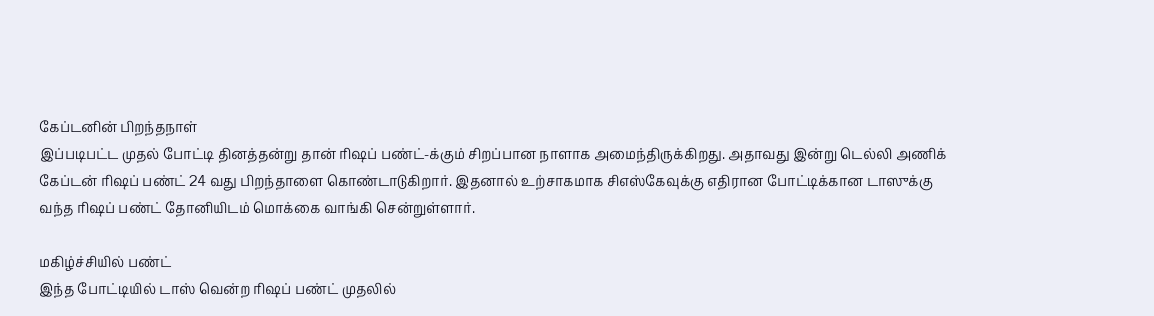கேப்டனின் பிறந்தநாள்
இப்படிபட்ட முதல் போட்டி தினத்தன்று தான் ரிஷப் பண்ட்-க்கும் சிறப்பான நாளாக அமைந்திருக்கிறது. அதாவது இன்று டெல்லி அணிக் கேப்டன் ரிஷப் பண்ட் 24 வது பிறந்தாளை கொண்டாடுகிறார். இதனால் உற்சாகமாக சிஎஸ்கேவுக்கு எதிரான போட்டிக்கான டாஸுக்கு வந்த ரிஷப் பண்ட் தோனியிடம் மொக்கை வாங்கி சென்றுள்ளார்.

மகிழ்ச்சியில் பண்ட்
இந்த போட்டியில் டாஸ் வென்ற ரிஷப் பண்ட் முதலில்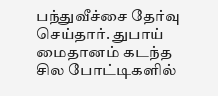பந்துவீச்சை தேர்வு செய்தார். துபாய் மைதானம் கடந்த சில போட்டிகளில்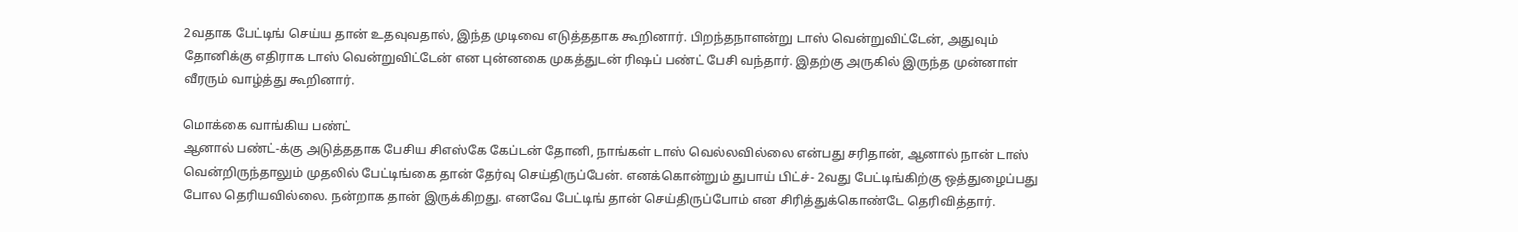2வதாக பேட்டிங் செய்ய தான் உதவுவதால், இந்த முடிவை எடுத்ததாக கூறினார். பிறந்தநாளன்று டாஸ் வென்றுவிட்டேன், அதுவும் தோனிக்கு எதிராக டாஸ் வென்றுவிட்டேன் என புன்னகை முகத்துடன் ரிஷப் பண்ட் பேசி வந்தார். இதற்கு அருகில் இருந்த முன்னாள் வீரரும் வாழ்த்து கூறினார்.

மொக்கை வாங்கிய பண்ட்
ஆனால் பண்ட்-க்கு அடுத்ததாக பேசிய சிஎஸ்கே கேப்டன் தோனி, நாங்கள் டாஸ் வெல்லவில்லை என்பது சரிதான், ஆனால் நான் டாஸ் வென்றிருந்தாலும் முதலில் பேட்டிங்கை தான் தேர்வு செய்திருப்பேன். எனக்கொன்றும் துபாய் பிட்ச்- 2வது பேட்டிங்கிற்கு ஒத்துழைப்பது போல தெரியவில்லை. நன்றாக தான் இருக்கிறது. எனவே பேட்டிங் தான் செய்திருப்போம் என சிரித்துக்கொண்டே தெரிவித்தார்.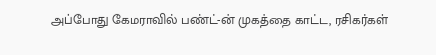அப்போது கேமராவில் பண்ட்-ன் முகத்தை காட்ட, ரசிகர்கள்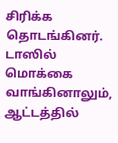சிரிக்க தொடங்கினர். டாஸில் மொக்கை வாங்கினாலும், ஆட்டத்தில்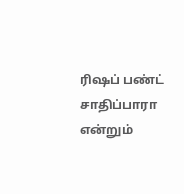ரிஷப் பண்ட் சாதிப்பாரா என்றும்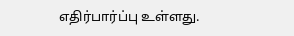எதிர்பார்ப்பு உள்ளது.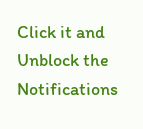Click it and Unblock the Notifications